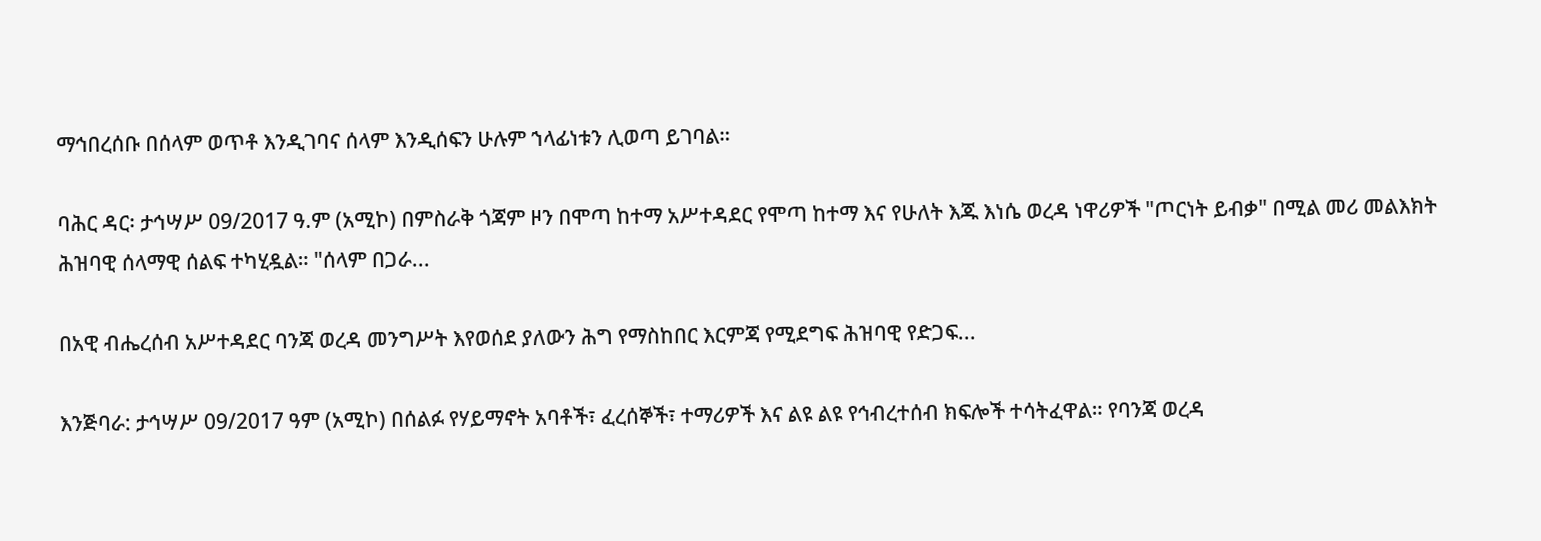ማኅበረሰቡ በሰላም ወጥቶ እንዲገባና ሰላም እንዲሰፍን ሁሉም ኀላፊነቱን ሊወጣ ይገባል።

ባሕር ዳር፡ ታኅሣሥ 09/2017 ዓ.ም (አሚኮ) በምስራቅ ጎጃም ዞን በሞጣ ከተማ አሥተዳደር የሞጣ ከተማ እና የሁለት እጁ እነሴ ወረዳ ነዋሪዎች "ጦርነት ይብቃ" በሚል መሪ መልእክት ሕዝባዊ ሰላማዊ ሰልፍ ተካሂዷል። "ሰላም በጋራ...

በአዊ ብሔረሰብ አሥተዳደር ባንጃ ወረዳ መንግሥት እየወሰደ ያለውን ሕግ የማስከበር እርምጃ የሚደግፍ ሕዝባዊ የድጋፍ...

እንጅባራ: ታኅሣሥ 09/2017 ዓም (አሚኮ) በሰልፉ የሃይማኖት አባቶች፣ ፈረሰኞች፣ ተማሪዎች እና ልዩ ልዩ የኅብረተሰብ ክፍሎች ተሳትፈዋል። የባንጃ ወረዳ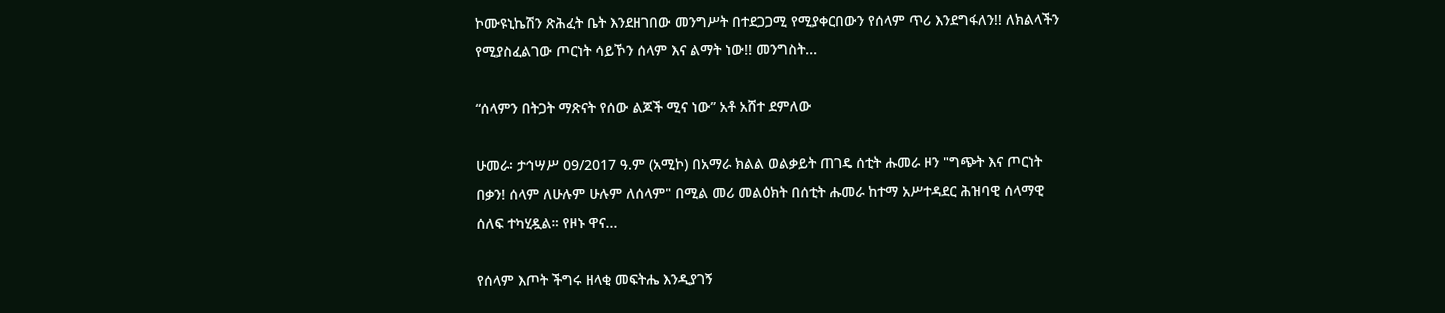ኮሙዩኒኬሽን ጽሕፈት ቤት እንደዘገበው መንግሥት በተደጋጋሚ የሚያቀርበውን የሰላም ጥሪ እንደግፋለን!! ለክልላችን የሚያስፈልገው ጦርነት ሳይኾን ሰላም እና ልማት ነው!! መንግስት...

“ሰላምን በትጋት ማጽናት የሰው ልጆች ሚና ነው” አቶ አሸተ ደምለው

ሁመራ፡ ታኅሣሥ 09/2017 ዓ.ም (አሚኮ) በአማራ ክልል ወልቃይት ጠገዴ ሰቲት ሑመራ ዞን "ግጭት እና ጦርነት በቃን! ሰላም ለሁሉም ሁሉም ለሰላም" በሚል መሪ መልዕክት በሰቲት ሑመራ ከተማ አሥተዳደር ሕዝባዊ ሰላማዊ ሰለፍ ተካሂዷል። የዞኑ ዋና...

የሰላም እጦት ችግሩ ዘላቂ መፍትሔ እንዲያገኝ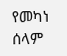የመካነ ሰላም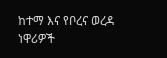ከተማ እና የቦረና ወረዳ ነዋሪዎች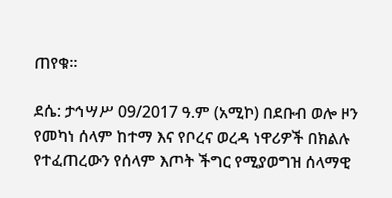ጠየቁ።

ደሴ: ታኅሣሥ 09/2017 ዓ.ም (አሚኮ) በደቡብ ወሎ ዞን የመካነ ሰላም ከተማ እና የቦረና ወረዳ ነዋሪዎች በክልሉ የተፈጠረውን የሰላም እጦት ችግር የሚያወግዝ ሰላማዊ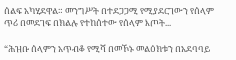ሰልፍ አካሂደዋል። መንግሥት በተደጋጋሚ የሚያደርገውን የሰላም ጥሪ በመደገፍ በክልሉ የተከሰተው የሰላም እጦት...

“ሕዝቡ ሰላምን አጥብቆ የሚሻ በመኾኑ መልዕክቱን በአደባባይ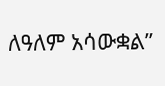ለዓለም አሳውቋል”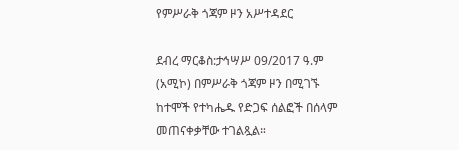የምሥራቅ ጎጃም ዞን አሥተዳደር

ደብረ ማርቆስ:ታኅሣሥ 09/2017 ዓ.ም (አሚኮ) በምሥራቅ ጎጃም ዞን በሚገኙ ከተሞች የተካሔዱ የድጋፍ ሰልፎች በሰላም መጠናቀቃቸው ተገልጿል።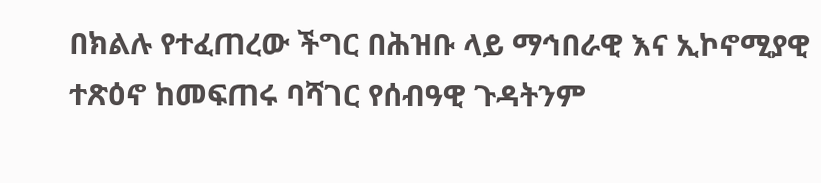በክልሉ የተፈጠረው ችግር በሕዝቡ ላይ ማኅበራዊ እና ኢኮኖሚያዊ ተጽዕኖ ከመፍጠሩ ባሻገር የሰብዓዊ ጉዳትንም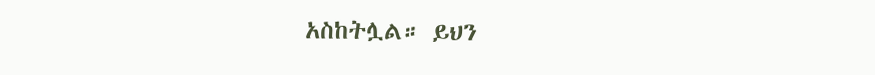አስከትሏል። ይህን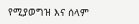የሚያወግዝ እና ሰላም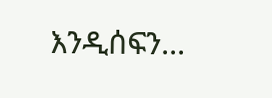እንዲሰፍን...